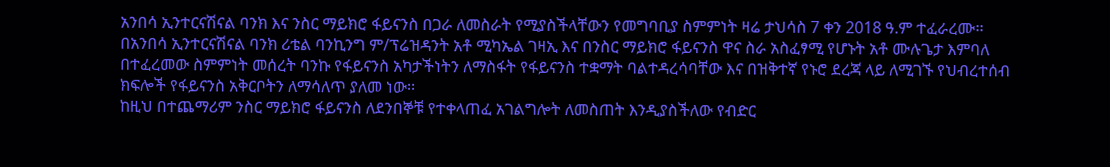አንበሳ ኢንተርናሽናል ባንክ እና ንስር ማይክሮ ፋይናንስ በጋራ ለመስራት የሚያስችላቸውን የመግባቢያ ስምምነት ዛሬ ታህሳስ 7 ቀን 2018 ዓ.ም ተፈራረሙ፡፡
በአንበሳ ኢንተርናሽናል ባንክ ሪቴል ባንኪንግ ም/ፕሬዝዳንት አቶ ሚካኤል ገዛኢ እና በንስር ማይክሮ ፋይናንስ ዋና ስራ አስፈፃሚ የሆኑት አቶ ሙሉጌታ እምባለ በተፈረመው ስምምነት መሰረት ባንኩ የፋይናንስ አካታችነትን ለማስፋት የፋይናንስ ተቋማት ባልተዳረሳባቸው እና በዝቅተኛ የኑሮ ደረጃ ላይ ለሚገኙ የህብረተሰብ ክፍሎች የፋይናንስ አቅርቦትን ለማሳለጥ ያለመ ነው፡፡
ከዚህ በተጨማሪም ንስር ማይክሮ ፋይናንስ ለደንበኞቹ የተቀላጠፈ አገልግሎት ለመስጠት እንዲያስችለው የብድር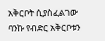አቅርቦት ሲያስፈልገው ባንኩ የብድር አቅርቦቱን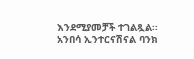እንደሚያመቻች ተገልጿል፡፡
አንበሳ ኢንተርናሽናል ባንክ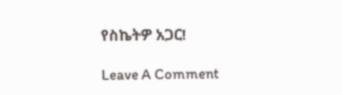የስኬትዎ አጋር!

Leave A Comment